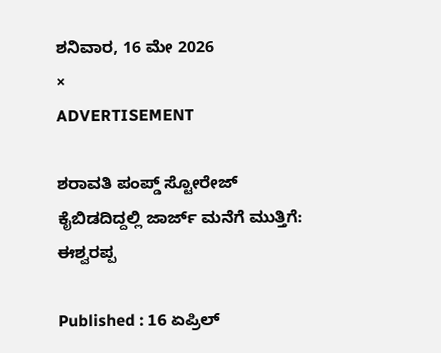ಶನಿವಾರ, 16 ಮೇ 2026
×
ADVERTISEMENT

ಶರಾವತಿ ಪಂಪ್ಡ್ ಸ್ಟೋರೇಜ್ ಕೈಬಿಡದಿದ್ದಲ್ಲಿ ಜಾರ್ಜ್ ಮನೆಗೆ ಮುತ್ತಿಗೆ: ಈಶ್ವರಪ್ಪ

Published : 16 ಏಪ್ರಿಲ್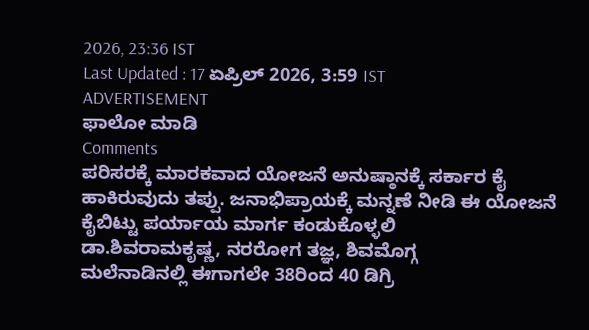2026, 23:36 IST
Last Updated : 17 ಏಪ್ರಿಲ್ 2026, 3:59 IST
ADVERTISEMENT
ಫಾಲೋ ಮಾಡಿ
Comments
ಪರಿಸರಕ್ಕೆ ಮಾರಕವಾದ ಯೋಜನೆ ಅನುಷ್ಠಾನಕ್ಕೆ ಸರ್ಕಾರ ಕೈ ಹಾಕಿರುವುದು ತಪ್ಪು. ಜನಾಭಿಪ್ರಾಯಕ್ಕೆ ಮನ್ನಣೆ ನೀಡಿ ಈ ಯೋಜನೆ ಕೈಬಿಟ್ಟು ಪರ್ಯಾಯ ಮಾರ್ಗ ಕಂಡುಕೊಳ್ಳಲಿ
ಡಾ.ಶಿವರಾಮಕೃಷ್ಣ, ನರರೋಗ ತಜ್ಞ, ಶಿವಮೊಗ್ಗ
ಮಲೆನಾಡಿನಲ್ಲಿ ಈಗಾಗಲೇ 38ರಿಂದ 40 ಡಿಗ್ರಿ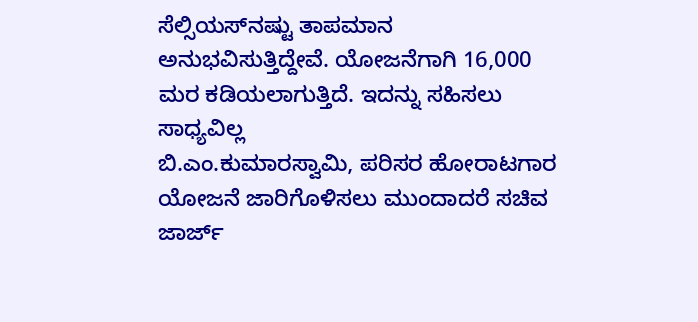ಸೆಲ್ಸಿಯಸ್‌ನಷ್ಟು ತಾಪಮಾನ ಅನುಭವಿಸುತ್ತಿದ್ದೇವೆ. ಯೋಜನೆಗಾಗಿ 16,000 ಮರ ಕಡಿಯಲಾಗುತ್ತಿದೆ. ಇದನ್ನು ಸಹಿಸಲು ಸಾಧ್ಯವಿಲ್ಲ
ಬಿ.ಎಂ.ಕುಮಾರಸ್ವಾಮಿ, ಪರಿಸರ ಹೋರಾಟಗಾರ
ಯೋಜನೆ ಜಾರಿಗೊಳಿಸಲು ಮುಂದಾದರೆ ಸಚಿವ ಜಾರ್ಜ್‌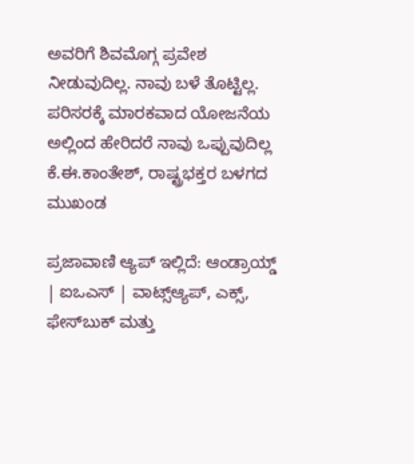ಅವರಿಗೆ ಶಿವಮೊಗ್ಗ ಪ್ರವೇಶ ನೀಡುವುದಿಲ್ಲ. ನಾವು ಬಳೆ ತೊಟ್ಟಿಲ್ಲ. ಪರಿಸರಕ್ಕೆ ಮಾರಕವಾದ ಯೋಜನೆಯ ಅಲ್ಲಿಂದ ಹೇರಿದರೆ ನಾವು ಒಪ್ಪುವುದಿಲ್ಲ
ಕೆ.ಈ.ಕಾಂತೇಶ್, ರಾಷ್ಟ್ರಭಕ್ತರ ಬಳಗದ ಮುಖಂಡ

ಪ್ರಜಾವಾಣಿ ಆ್ಯಪ್ ಇಲ್ಲಿದೆ: ಆಂಡ್ರಾಯ್ಡ್ | ಐಒಎಸ್ | ವಾಟ್ಸ್ಆ್ಯಪ್, ಎಕ್ಸ್, ಫೇಸ್‌ಬುಕ್ ಮತ್ತು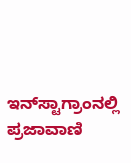ಇನ್‌ಸ್ಟಾಗ್ರಾಂನಲ್ಲಿ ಪ್ರಜಾವಾಣಿ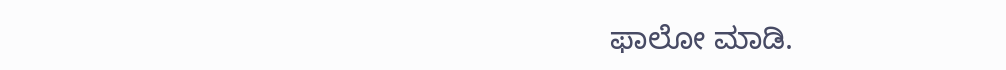ಫಾಲೋ ಮಾಡಿ.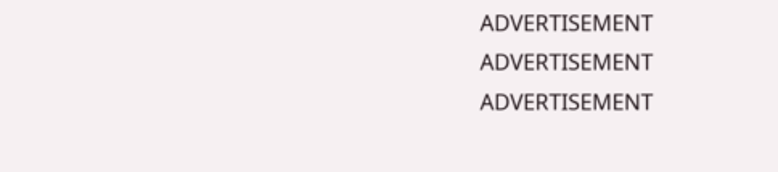ADVERTISEMENT
ADVERTISEMENT
ADVERTISEMENT